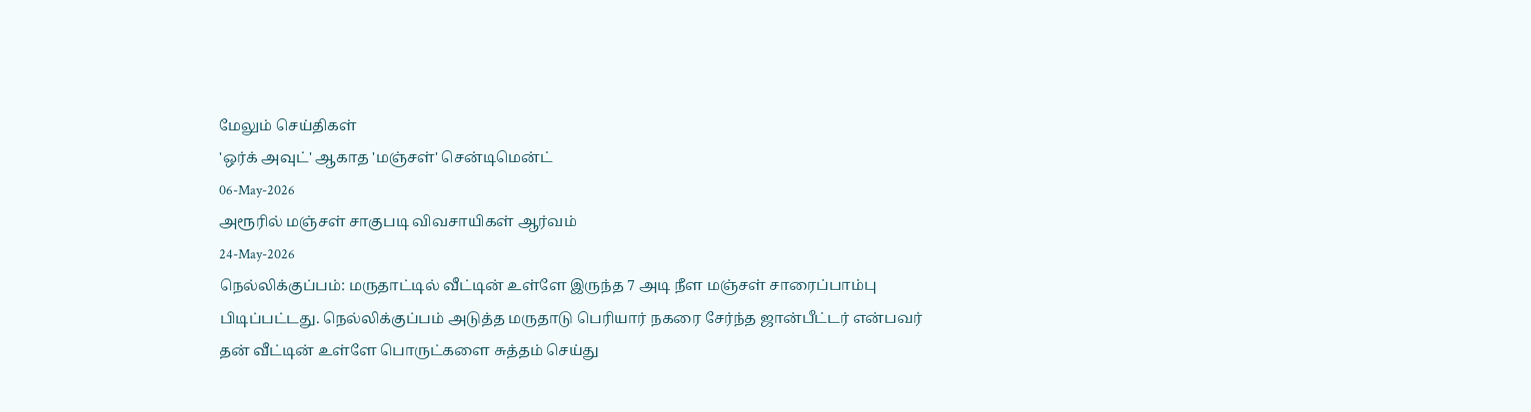மேலும் செய்திகள்
'ஒர்க் அவுட்' ஆகாத 'மஞ்சள்' சென்டிமென்ட்
06-May-2026
அரூரில் மஞ்சள் சாகுபடி விவசாயிகள் ஆர்வம்
24-May-2026
நெல்லிக்குப்பம்: மருதாட்டில் வீட்டின் உள்ளே இருந்த 7 அடி நீள மஞ்சள் சாரைப்பாம்பு பிடிப்பட்டது. நெல்லிக்குப்பம் அடுத்த மருதாடு பெரியார் நகரை சேர்ந்த ஜான்பீட்டர் என்பவர் தன் வீட்டின் உள்ளே பொருட்களை சுத்தம் செய்து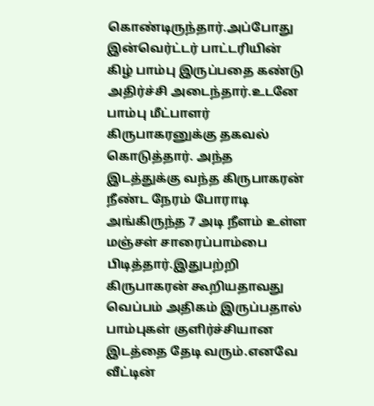கொண்டிருந்தார்.அப்போது இன்வெர்ட்டர் பாட்டரியின் கிழ் பாம்பு இருப்பதை கண்டு அதிர்ச்சி அடைந்தார்.உடனே பாம்பு மீட்பாளர் கிருபாகரனுக்கு தகவல் கொடுத்தார். அந்த இடத்துக்கு வந்த கிருபாகரன் நீண்ட நேரம் போராடி அங்கிருந்த 7 அடி நீளம் உள்ள மஞ்சள் சாரைப்பாம்பை பிடித்தார்.இதுபற்றி கிருபாகரன் கூறியதாவது வெப்பம் அதிகம் இருப்பதால் பாம்புகள் குளிர்ச்சியான இடத்தை தேடி வரும்.எனவே வீட்டின்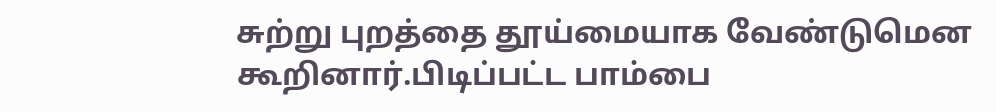சுற்று புறத்தை தூய்மையாக வேண்டுமென கூறினார்.பிடிப்பட்ட பாம்பை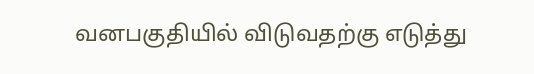வனபகுதியில் விடுவதற்கு எடுத்து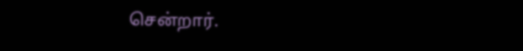சென்றார்.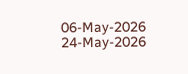06-May-2026
24-May-2026